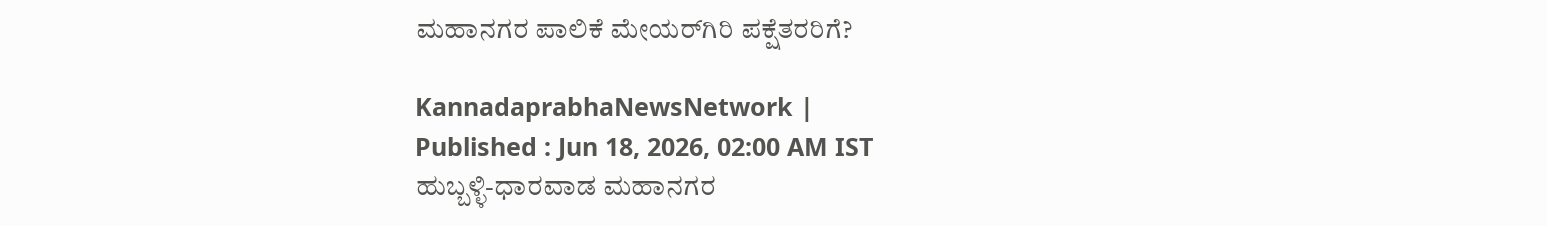ಮಹಾನಗರ ಪಾಲಿಕೆ ಮೇಯರ್‌ಗಿರಿ ಪಕ್ಷೆತರರಿಗೆ?

KannadaprabhaNewsNetwork |
Published : Jun 18, 2026, 02:00 AM IST
ಹುಬ್ಬಳ್ಳಿ-ಧಾರವಾಡ ಮಹಾನಗರ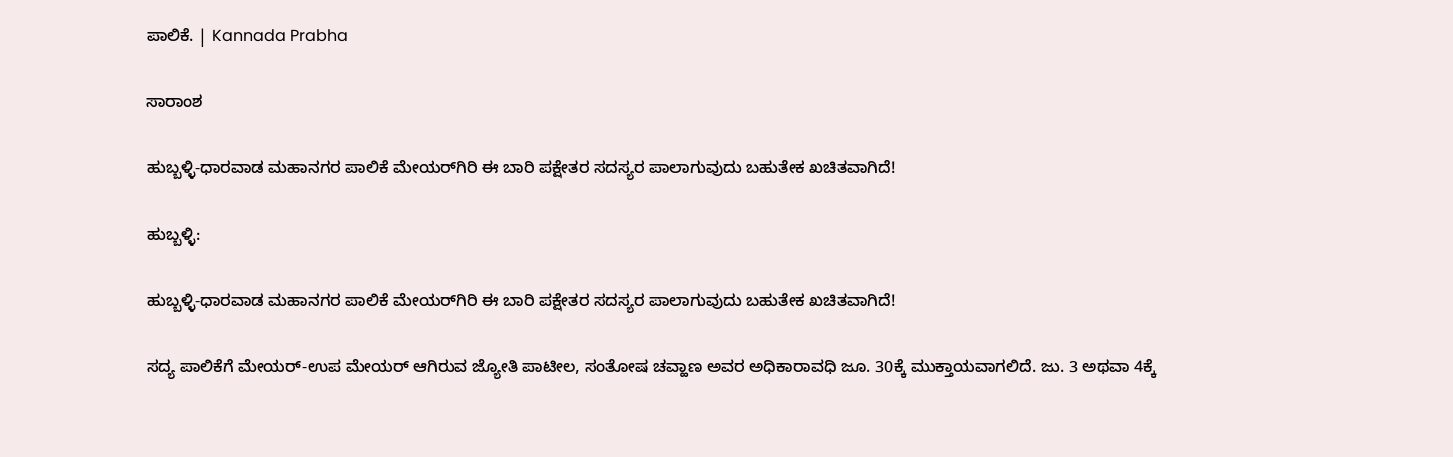ಪಾಲಿಕೆ. | Kannada Prabha

ಸಾರಾಂಶ

ಹುಬ್ಬಳ್ಳಿ-ಧಾರವಾಡ ಮಹಾನಗರ ಪಾಲಿಕೆ ಮೇಯರ್‌ಗಿರಿ ಈ ಬಾರಿ ಪಕ್ಷೇತರ ಸದಸ್ಯರ ಪಾಲಾಗುವುದು ಬಹುತೇಕ ಖಚಿತವಾಗಿದೆ!

ಹುಬ್ಬಳ್ಳಿ:

ಹುಬ್ಬಳ್ಳಿ-ಧಾರವಾಡ ಮಹಾನಗರ ಪಾಲಿಕೆ ಮೇಯರ್‌ಗಿರಿ ಈ ಬಾರಿ ಪಕ್ಷೇತರ ಸದಸ್ಯರ ಪಾಲಾಗುವುದು ಬಹುತೇಕ ಖಚಿತವಾಗಿದೆ!

ಸದ್ಯ ಪಾಲಿಕೆಗೆ ಮೇಯರ್‌-ಉಪ ಮೇಯರ್‌ ಆಗಿರುವ ಜ್ಯೋತಿ ಪಾಟೀಲ, ಸಂತೋಷ ಚವ್ಹಾಣ ಅವರ ಅಧಿಕಾರಾವಧಿ ಜೂ. 30ಕ್ಕೆ ಮುಕ್ತಾಯವಾಗಲಿದೆ. ಜು. 3 ಅಥವಾ 4ಕ್ಕೆ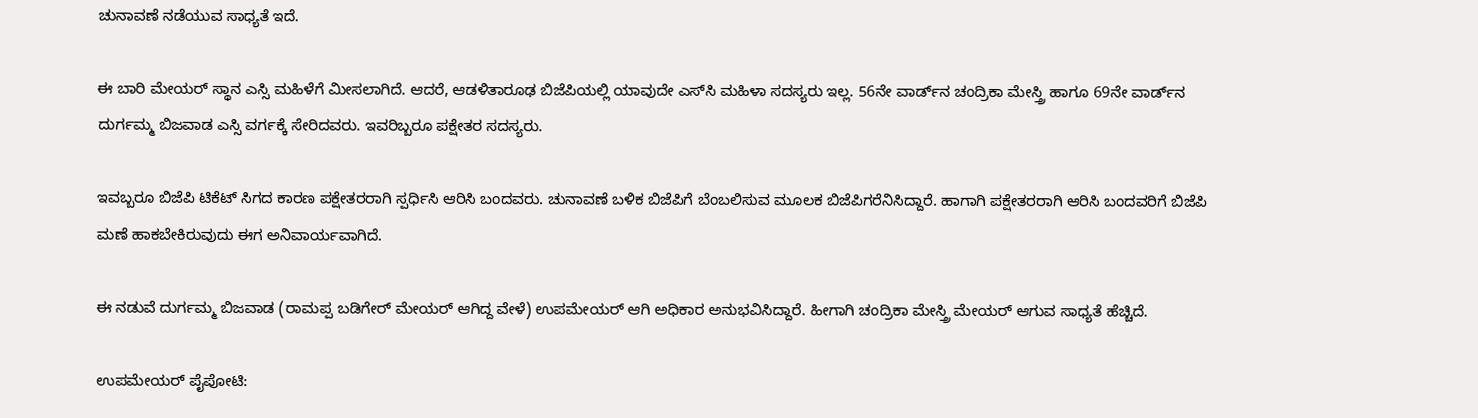ಚುನಾವಣೆ ನಡೆಯುವ ಸಾಧ್ಯತೆ ಇದೆ.

ಈ ಬಾರಿ ಮೇಯರ್‌ ಸ್ಥಾನ ಎಸ್ಸಿ ಮಹಿಳೆಗೆ ಮೀಸಲಾಗಿದೆ. ಆದರೆ, ಆಡಳಿತಾರೂಢ ಬಿಜೆಪಿಯಲ್ಲಿ ಯಾವುದೇ ಎಸ್‌ಸಿ ಮಹಿಳಾ ಸದಸ್ಯರು ಇಲ್ಲ. 56ನೇ ವಾರ್ಡ್‌ನ ಚಂದ್ರಿಕಾ ಮೇಸ್ತ್ರಿ ಹಾಗೂ 69ನೇ ವಾರ್ಡ್‌ನ ದುರ್ಗಮ್ಮ ಬಿಜವಾಡ ಎಸ್ಸಿ ವರ್ಗಕ್ಕೆ ಸೇರಿದವರು. ಇವರಿಬ್ಬರೂ ಪಕ್ಷೇತರ ಸದಸ್ಯರು.

ಇವಬ್ಬರೂ ಬಿಜೆಪಿ ಟಿಕೆಟ್‌ ಸಿಗದ ಕಾರಣ ಪಕ್ಷೇತರರಾಗಿ ಸ್ಪರ್ಧಿಸಿ ಆರಿಸಿ ಬಂದವರು. ಚುನಾವಣೆ ಬಳಿಕ ಬಿಜೆಪಿಗೆ ಬೆಂಬಲಿಸುವ ಮೂಲಕ ಬಿಜೆಪಿಗರೆನಿಸಿದ್ದಾರೆ. ಹಾಗಾಗಿ ಪಕ್ಷೇತರರಾಗಿ ಆರಿಸಿ ಬಂದವರಿಗೆ ಬಿಜೆಪಿ ಮಣೆ ಹಾಕಬೇಕಿರುವುದು ಈಗ ಅನಿವಾರ್ಯವಾಗಿದೆ.

ಈ ನಡುವೆ ದುರ್ಗಮ್ಮ ಬಿಜವಾಡ (ರಾಮಪ್ಪ ಬಡಿಗೇರ್‌ ಮೇಯರ್‌ ಆಗಿದ್ದ ವೇಳೆ) ಉಪಮೇಯರ್‌ ಆಗಿ ಅಧಿಕಾರ ಅನುಭವಿಸಿದ್ದಾರೆ. ಹೀಗಾಗಿ ಚಂದ್ರಿಕಾ ಮೇಸ್ತ್ರಿ ಮೇಯರ್‌ ಆಗುವ ಸಾಧ್ಯತೆ ಹೆಚ್ಚಿದೆ.

ಉಪಮೇಯರ್‌ ಪೈಪೋಟಿ: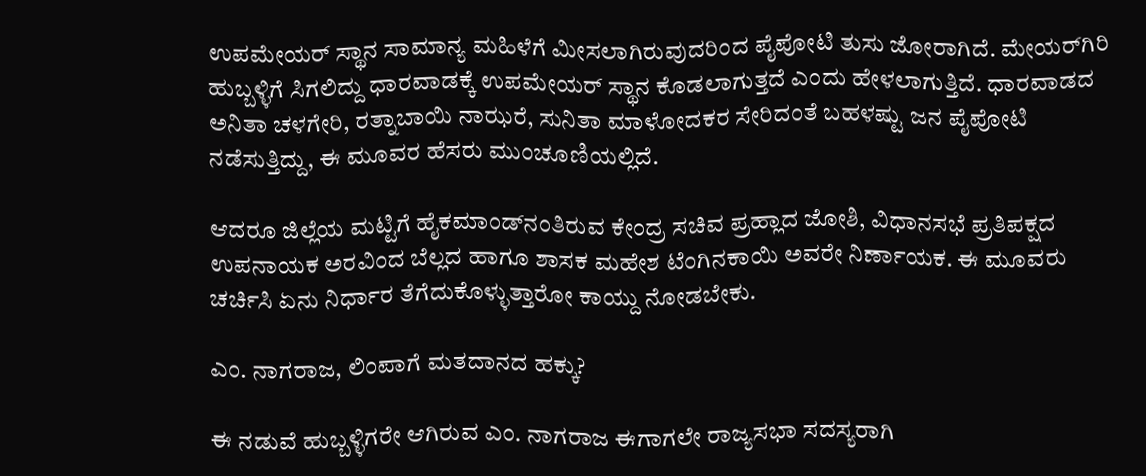ಉಪಮೇಯರ್‌ ಸ್ಥಾನ ಸಾಮಾನ್ಯ ಮಹಿಳೆಗೆ ಮೀಸಲಾಗಿರುವುದರಿಂದ ಪೈಪೋಟಿ ತುಸು ಜೋರಾಗಿದೆ. ಮೇಯರ್‌ಗಿರಿ ಹುಬ್ಬಳ್ಳಿಗೆ ಸಿಗಲಿದ್ದು ಧಾರವಾಡಕ್ಕೆ ಉಪಮೇಯರ್‌ ಸ್ಥಾನ ಕೊಡಲಾಗುತ್ತದೆ ಎಂದು ಹೇಳಲಾಗುತ್ತಿದೆ. ಧಾರವಾಡದ ಅನಿತಾ ಚಳಗೇರಿ, ರತ್ನಾಬಾಯಿ ನಾಝರೆ, ಸುನಿತಾ ಮಾಳೋದಕರ ಸೇರಿದಂತೆ ಬಹಳಷ್ಟು ಜನ ಪೈಪೋಟಿ ನಡೆಸುತ್ತಿದ್ದು, ಈ ಮೂವರ ಹೆಸರು ಮುಂಚೂಣಿಯಲ್ಲಿದೆ.

ಆದರೂ ಜಿಲ್ಲೆಯ ಮಟ್ಟಿಗೆ ಹೈಕಮಾಂಡ್‌ನಂತಿರುವ ಕೇಂದ್ರ ಸಚಿವ ಪ್ರಹ್ಲಾದ ಜೋಶಿ, ವಿಧಾನಸಭೆ ಪ್ರತಿಪಕ್ಷದ ಉಪನಾಯಕ ಅರವಿಂದ ಬೆಲ್ಲದ ಹಾಗೂ ಶಾಸಕ ಮಹೇಶ ಟೆಂಗಿನಕಾಯಿ ಅವರೇ ನಿರ್ಣಾಯಕ. ಈ ಮೂವರು ಚರ್ಚಿಸಿ ಏನು ನಿರ್ಧಾರ ತೆಗೆದುಕೊಳ್ಳುತ್ತಾರೋ ಕಾಯ್ದು ನೋಡಬೇಕು.

ಎಂ. ನಾಗರಾಜ, ಲಿಂಪಾಗೆ ಮತದಾನದ ಹಕ್ಕು?

ಈ ನಡುವೆ ಹುಬ್ಬಳ್ಳಿಗರೇ ಆಗಿರುವ ಎಂ. ನಾಗರಾಜ ಈಗಾಗಲೇ ರಾಜ್ಯಸಭಾ ಸದಸ್ಯರಾಗಿ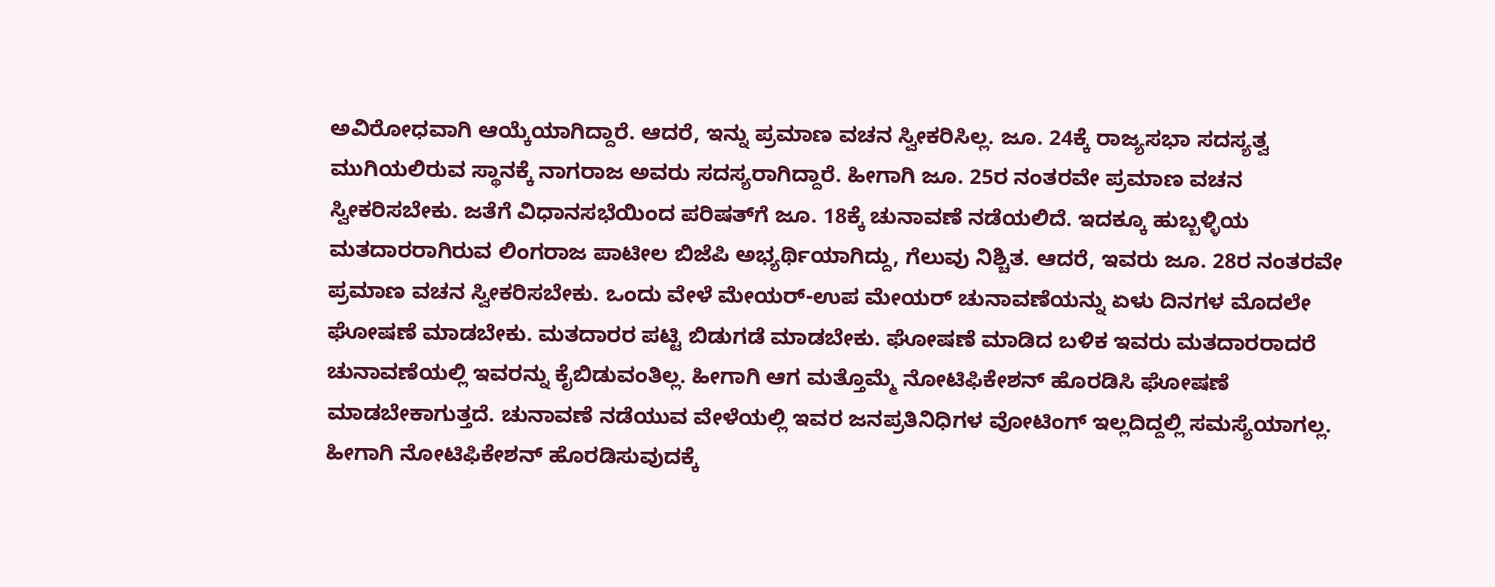ಅವಿರೋಧವಾಗಿ ಆಯ್ಕೆಯಾಗಿದ್ದಾರೆ. ಆದರೆ, ಇನ್ನು ಪ್ರಮಾಣ ವಚನ ಸ್ವೀಕರಿಸಿಲ್ಲ. ಜೂ. 24ಕ್ಕೆ ರಾಜ್ಯಸಭಾ ಸದಸ್ಯತ್ವ ಮುಗಿಯಲಿರುವ ಸ್ಥಾನಕ್ಕೆ ನಾಗರಾಜ ಅವರು ಸದಸ್ಯರಾಗಿದ್ದಾರೆ. ಹೀಗಾಗಿ ಜೂ. 25ರ ನಂತರವೇ ಪ್ರಮಾಣ ವಚನ ಸ್ವೀಕರಿಸಬೇಕು. ಜತೆಗೆ ವಿಧಾನಸಭೆಯಿಂದ ಪರಿಷತ್‌ಗೆ ಜೂ. 18ಕ್ಕೆ ಚುನಾವಣೆ ನಡೆಯಲಿದೆ. ಇದಕ್ಕೂ ಹುಬ್ಬಳ್ಳಿಯ ಮತದಾರರಾಗಿರುವ ಲಿಂಗರಾಜ ಪಾಟೀಲ ಬಿಜೆಪಿ ಅಭ್ಯರ್ಥಿಯಾಗಿದ್ದು, ಗೆಲುವು ನಿಶ್ಚಿತ. ಆದರೆ, ಇವರು ಜೂ. 28ರ ನಂತರವೇ ಪ್ರಮಾಣ ವಚನ ಸ್ವೀಕರಿಸಬೇಕು. ಒಂದು ವೇಳೆ ಮೇಯರ್‌-ಉಪ ಮೇಯರ್‌ ಚುನಾವಣೆಯನ್ನು ಏಳು ದಿನಗಳ ಮೊದಲೇ ಘೋಷಣೆ ಮಾಡಬೇಕು. ಮತದಾರರ ಪಟ್ಟಿ ಬಿಡುಗಡೆ ಮಾಡಬೇಕು. ಘೋಷಣೆ ಮಾಡಿದ ಬಳಿಕ ಇವರು ಮತದಾರರಾದರೆ ಚುನಾವಣೆಯಲ್ಲಿ ಇವರನ್ನು ಕೈಬಿಡುವಂತಿಲ್ಲ. ಹೀಗಾಗಿ ಆಗ ಮತ್ತೊಮ್ಮೆ ನೋಟಿಫಿಕೇಶನ್‌ ಹೊರಡಿಸಿ ಘೋಷಣೆ ಮಾಡಬೇಕಾಗುತ್ತದೆ. ಚುನಾವಣೆ ನಡೆಯುವ ವೇಳೆಯಲ್ಲಿ ಇವರ ಜನಪ್ರತಿನಿಧಿಗಳ ವೋಟಿಂಗ್‌ ಇಲ್ಲದಿದ್ದಲ್ಲಿ ಸಮಸ್ಯೆಯಾಗಲ್ಲ. ಹೀಗಾಗಿ ನೋಟಿಫಿಕೇಶನ್‌ ಹೊರಡಿಸುವುದಕ್ಕೆ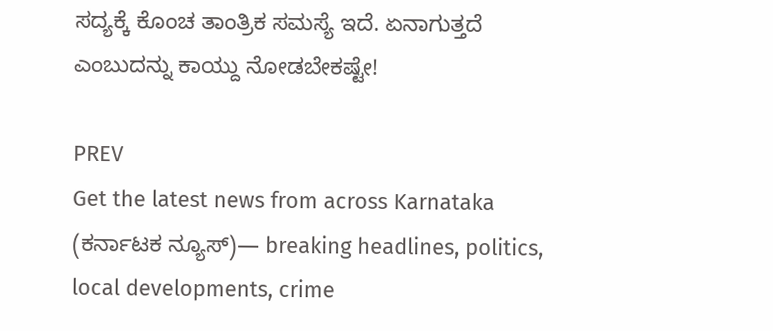ಸದ್ಯಕ್ಕೆ ಕೊಂಚ ತಾಂತ್ರಿಕ ಸಮಸ್ಯೆ ಇದೆ. ಏನಾಗುತ್ತದೆ ಎಂಬುದನ್ನು ಕಾಯ್ದು ನೋಡಬೇಕಷ್ಟೇ!

PREV
Get the latest news from across Karnataka (ಕರ್ನಾಟಕ ನ್ಯೂಸ್)— breaking headlines, politics, local developments, crime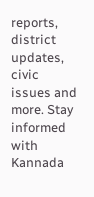reports, district updates, civic issues and more. Stay informed with Kannada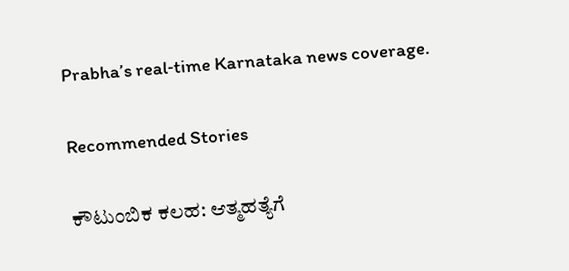Prabha’s real‑time Karnataka news coverage.

Recommended Stories

ಕೌಟುಂಬಿಕ ಕಲಹ: ಆತ್ಮಹತ್ಯೆಗೆ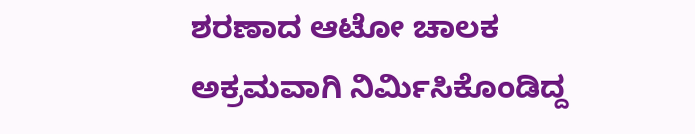ಶರಣಾದ ಆಟೋ ಚಾಲಕ
ಅಕ್ರಮವಾಗಿ ನಿರ್ಮಿಸಿಕೊಂಡಿದ್ದ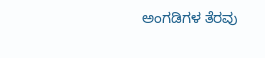ಅಂಗಡಿಗಳ ತೆರವು